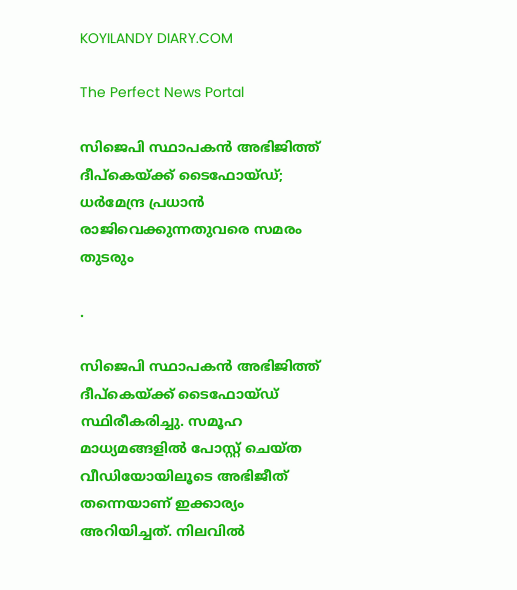KOYILANDY DIARY.COM

The Perfect News Portal

സിജെപി സ്ഥാപകൻ അഭിജിത്ത് ദീപ്കെയ്ക്ക് ടൈഫോയ്ഡ്; ധർമേന്ദ്ര പ്രധാൻ രാജിവെക്കുന്നതുവരെ സമരം തുടരും

.

സിജെപി സ്ഥാപകൻ അഭിജിത്ത് ദീപ്കെയ്ക്ക് ടൈഫോയ്ഡ് സ്ഥിരീകരിച്ചു. സമൂഹ മാധ്യമങ്ങളിൽ പോസ്റ്റ് ചെയ്ത വീഡിയോയിലൂടെ അഭിജീത് തന്നെയാണ് ഇക്കാര്യം അറിയിച്ചത്. നിലവിൽ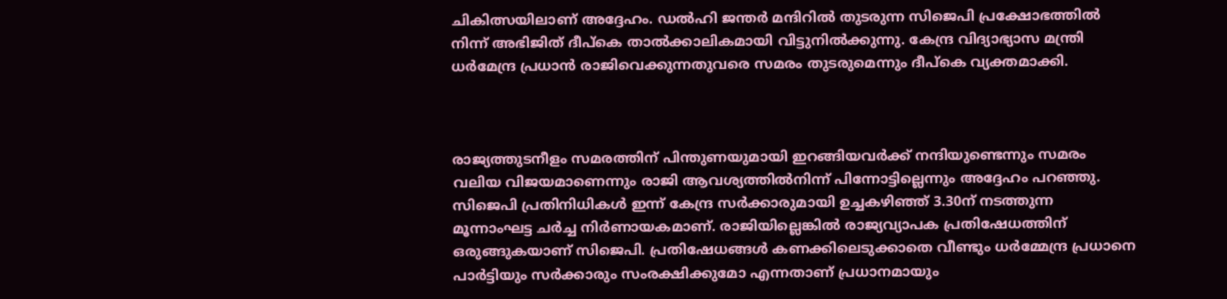ചികിത്സയിലാണ് അദ്ദേഹം. ഡൽഹി ജന്തർ മന്ദിറിൽ തുടരുന്ന സിജെപി പ്രക്ഷോഭത്തിൽ നിന്ന് അഭിജിത് ദീപ്കെ താൽക്കാലികമായി വിട്ടുനിൽക്കുന്നു. കേന്ദ്ര വിദ്യാഭ്യാസ മന്ത്രി ധർമേന്ദ്ര പ്രധാൻ രാജിവെക്കുന്നതുവരെ സമരം തുടരുമെന്നും ദീപ്കെ വ്യക്തമാക്കി.



രാജ്യത്തുടനീളം സമരത്തിന് പിന്തുണയുമായി ഇറങ്ങിയവർക്ക് നന്ദിയുണ്ടെന്നും സമരം വലിയ വിജയമാണെന്നും രാജി ആവശ്യത്തിൽനിന്ന് പിന്നോട്ടില്ലെന്നും അദ്ദേഹം പറഞ്ഞു. സിജെപി പ്രതിനിധികൾ ഇന്ന് കേന്ദ്ര സർക്കാരുമായി ഉച്ചകഴിഞ്ഞ് 3.30ന് നടത്തുന്ന മൂന്നാംഘട്ട ചർച്ച നിർണായകമാണ്. രാജിയില്ലെങ്കിൽ രാജ്യവ്യാപക പ്രതിഷേധത്തിന് ഒരുങ്ങുകയാണ് സിജെപി. പ്രതിഷേധങ്ങൾ കണക്കിലെടുക്കാതെ വീണ്ടും ധർമ്മേന്ദ്ര പ്രധാനെ പാർട്ടിയും സർക്കാരും സംരക്ഷിക്കുമോ എന്നതാണ് പ്രധാനമായും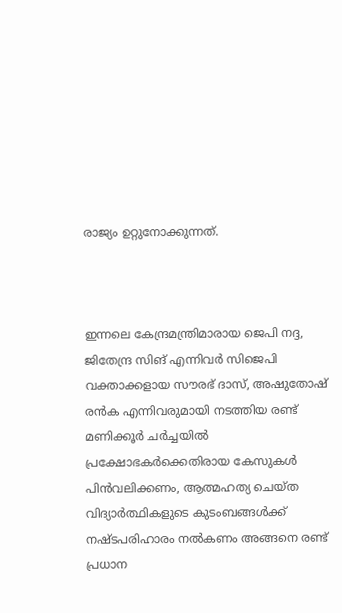രാജ്യം ഉറ്റുനോക്കുന്നത്.



ഇന്നലെ കേന്ദ്രമന്ത്രിമാരായ ജെപി നദ്ദ, ജിതേന്ദ്ര സിങ് എന്നിവർ സിജെപി വക്താക്കളായ സൗരഭ് ദാസ്, അഷുതോഷ് രൻക എന്നിവരുമായി നടത്തിയ രണ്ട് മണിക്കൂർ ചർച്ചയിൽ പ്രക്ഷോഭകര്‍ക്കെതിരായ കേസുകള്‍ പിന്‍വലിക്കണം, ആത്മഹത്യ ചെയ്ത വിദ്യാര്‍ത്ഥികളുടെ കുടംബങ്ങള്‍ക്ക് നഷ്ടപരിഹാരം നല്‍കണം അങ്ങനെ രണ്ട് പ്രധാന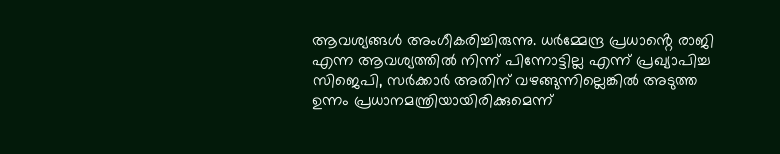ആവശ്യങ്ങള്‍ അംഗീകരിച്ചിരുന്നു. ധർമ്മേന്ദ്ര പ്രധാൻ്റെ രാജി എന്ന ആവശ്യത്തിൽ നിന്ന് പിന്നോട്ടില്ല എന്ന് പ്രഖ്യാപിച്ച സിജെപി, സർക്കാർ അതിന് വഴങ്ങുന്നില്ലെങ്കിൽ അടുത്ത ഉന്നം പ്രധാനമന്ത്രിയായിരിക്കുമെന്ന്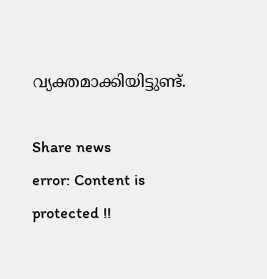വ്യക്തമാക്കിയിട്ടുണ്ട്.

Share news
error: Content is protected !!